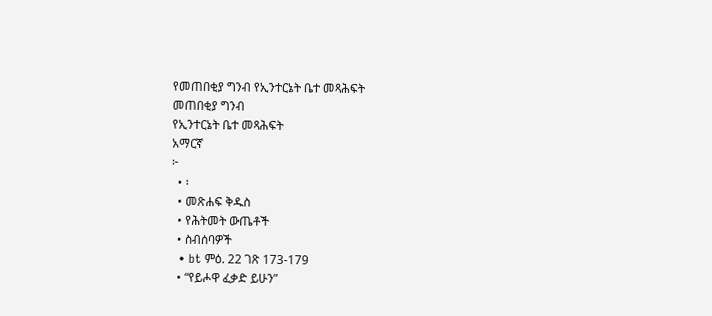የመጠበቂያ ግንብ የኢንተርኔት ቤተ መጻሕፍት
መጠበቂያ ግንብ
የኢንተርኔት ቤተ መጻሕፍት
አማርኛ
፦
  • ፡
  • መጽሐፍ ቅዱስ
  • የሕትመት ውጤቶች
  • ስብሰባዎች
  • bt ምዕ. 22 ገጽ 173-179
  • “የይሖዋ ፈቃድ ይሁን”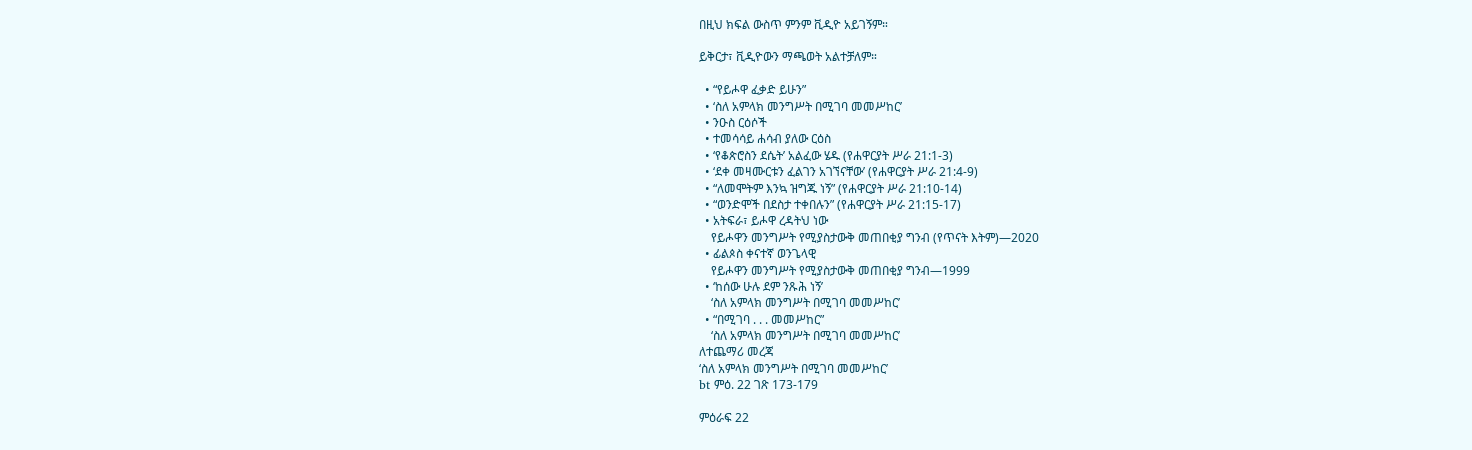በዚህ ክፍል ውስጥ ምንም ቪዲዮ አይገኝም።

ይቅርታ፣ ቪዲዮውን ማጫወት አልተቻለም።

  • “የይሖዋ ፈቃድ ይሁን”
  • ‘ስለ አምላክ መንግሥት በሚገባ መመሥከር’
  • ንዑስ ርዕሶች
  • ተመሳሳይ ሐሳብ ያለው ርዕስ
  • ‘የቆጵሮስን ደሴት’ አልፈው ሄዱ (የሐዋርያት ሥራ 21:1-3)
  • ‘ደቀ መዛሙርቱን ፈልገን አገኘናቸው’ (የሐዋርያት ሥራ 21:4-9)
  • “ለመሞትም እንኳ ዝግጁ ነኝ” (የሐዋርያት ሥራ 21:10-14)
  • “ወንድሞች በደስታ ተቀበሉን” (የሐዋርያት ሥራ 21:15-17)
  • አትፍራ፣ ይሖዋ ረዳትህ ነው
    የይሖዋን መንግሥት የሚያስታውቅ መጠበቂያ ግንብ (የጥናት እትም)—2020
  • ፊልጶስ ቀናተኛ ወንጌላዊ
    የይሖዋን መንግሥት የሚያስታውቅ መጠበቂያ ግንብ—1999
  • ‘ከሰው ሁሉ ደም ንጹሕ ነኝ’
    ‘ስለ አምላክ መንግሥት በሚገባ መመሥከር’
  • “በሚገባ . . . መመሥከር”
    ‘ስለ አምላክ መንግሥት በሚገባ መመሥከር’
ለተጨማሪ መረጃ
‘ስለ አምላክ መንግሥት በሚገባ መመሥከር’
bt ምዕ. 22 ገጽ 173-179

ምዕራፍ 22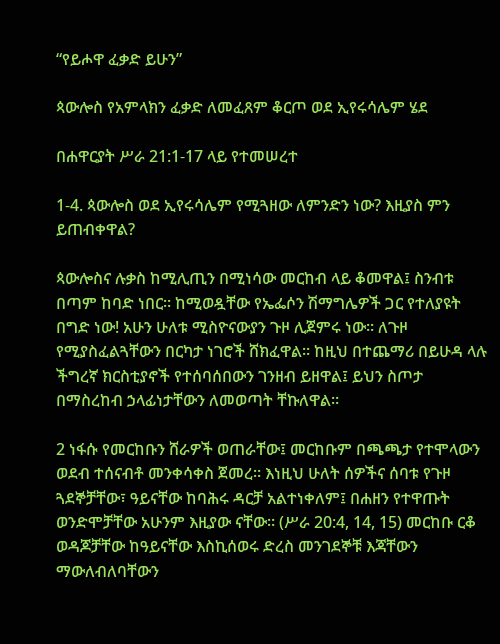“የይሖዋ ፈቃድ ይሁን”

ጳውሎስ የአምላክን ፈቃድ ለመፈጸም ቆርጦ ወደ ኢየሩሳሌም ሄደ

በሐዋርያት ሥራ 21:1-17 ላይ የተመሠረተ

1-4. ጳውሎስ ወደ ኢየሩሳሌም የሚጓዘው ለምንድን ነው? እዚያስ ምን ይጠብቀዋል?

ጳውሎስና ሉቃስ ከሚሊጢን በሚነሳው መርከብ ላይ ቆመዋል፤ ስንብቱ በጣም ከባድ ነበር። ከሚወዷቸው የኤፌሶን ሽማግሌዎች ጋር የተለያዩት በግድ ነው! አሁን ሁለቱ ሚስዮናውያን ጉዞ ሊጀምሩ ነው። ለጉዞ የሚያስፈልጓቸውን በርካታ ነገሮች ሸክፈዋል። ከዚህ በተጨማሪ በይሁዳ ላሉ ችግረኛ ክርስቲያኖች የተሰባሰበውን ገንዘብ ይዘዋል፤ ይህን ስጦታ በማስረከብ ኃላፊነታቸውን ለመወጣት ቸኩለዋል።

2 ነፋሱ የመርከቡን ሸራዎች ወጠራቸው፤ መርከቡም በጫጫታ የተሞላውን ወደብ ተሰናብቶ መንቀሳቀስ ጀመረ። እነዚህ ሁለት ሰዎችና ሰባቱ የጉዞ ጓደኞቻቸው፣ ዓይናቸው ከባሕሩ ዳርቻ አልተነቀለም፤ በሐዘን የተዋጡት ወንድሞቻቸው አሁንም እዚያው ናቸው። (ሥራ 20:4, 14, 15) መርከቡ ርቆ ወዳጆቻቸው ከዓይናቸው እስኪሰወሩ ድረስ መንገደኞቹ እጃቸውን ማውለብለባቸውን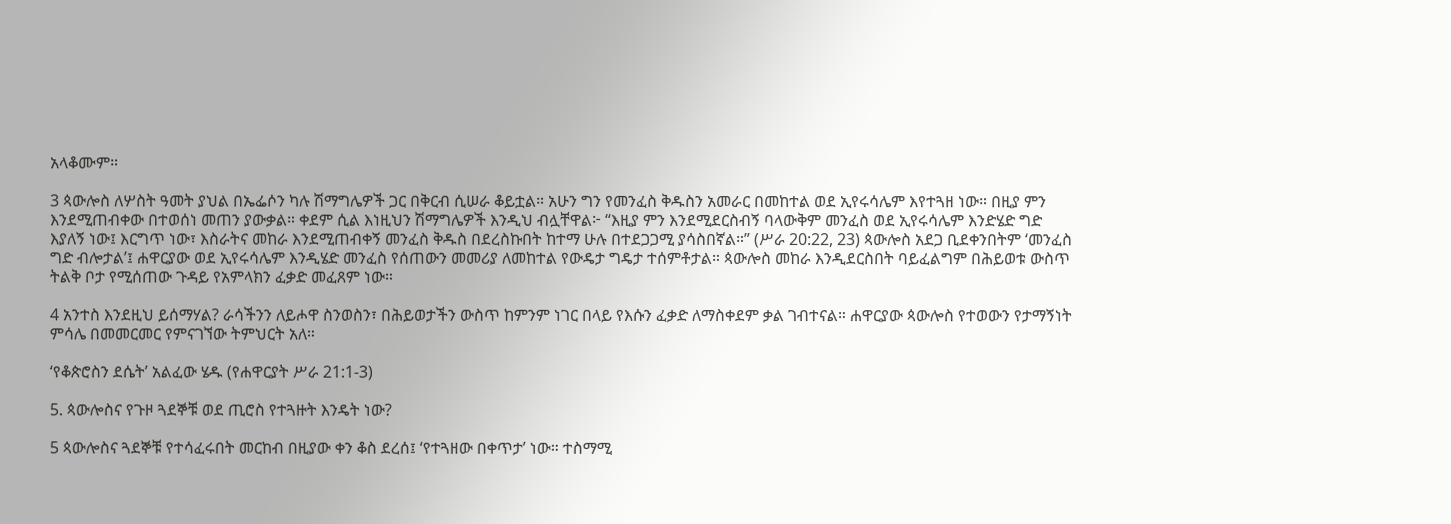አላቆሙም።

3 ጳውሎስ ለሦስት ዓመት ያህል በኤፌሶን ካሉ ሽማግሌዎች ጋር በቅርብ ሲሠራ ቆይቷል። አሁን ግን የመንፈስ ቅዱስን አመራር በመከተል ወደ ኢየሩሳሌም እየተጓዘ ነው። በዚያ ምን እንደሚጠብቀው በተወሰነ መጠን ያውቃል። ቀደም ሲል እነዚህን ሽማግሌዎች እንዲህ ብሏቸዋል፦ “እዚያ ምን እንደሚደርስብኝ ባላውቅም መንፈስ ወደ ኢየሩሳሌም እንድሄድ ግድ እያለኝ ነው፤ እርግጥ ነው፣ እስራትና መከራ እንደሚጠብቀኝ መንፈስ ቅዱስ በደረስኩበት ከተማ ሁሉ በተደጋጋሚ ያሳስበኛል።” (ሥራ 20:22, 23) ጳውሎስ አደጋ ቢደቀንበትም ‘መንፈስ ግድ ብሎታል’፤ ሐዋርያው ወደ ኢየሩሳሌም እንዲሄድ መንፈስ የሰጠውን መመሪያ ለመከተል የውዴታ ግዴታ ተሰምቶታል። ጳውሎስ መከራ እንዲደርስበት ባይፈልግም በሕይወቱ ውስጥ ትልቅ ቦታ የሚሰጠው ጉዳይ የአምላክን ፈቃድ መፈጸም ነው።

4 አንተስ እንደዚህ ይሰማሃል? ራሳችንን ለይሖዋ ስንወስን፣ በሕይወታችን ውስጥ ከምንም ነገር በላይ የእሱን ፈቃድ ለማስቀደም ቃል ገብተናል። ሐዋርያው ጳውሎስ የተወውን የታማኝነት ምሳሌ በመመርመር የምናገኘው ትምህርት አለ።

‘የቆጵሮስን ደሴት’ አልፈው ሄዱ (የሐዋርያት ሥራ 21:1-3)

5. ጳውሎስና የጉዞ ጓደኞቹ ወደ ጢሮስ የተጓዙት እንዴት ነው?

5 ጳውሎስና ጓደኞቹ የተሳፈሩበት መርከብ በዚያው ቀን ቆስ ደረሰ፤ ‘የተጓዘው በቀጥታ’ ነው። ተስማሚ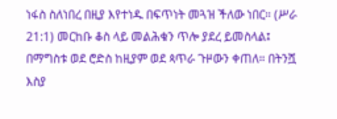ነፋስ ስለነበረ በዚያ እየተነዱ በፍጥነት መጓዝ ችለው ነበር። (ሥራ 21:1) መርከቡ ቆስ ላይ መልሕቁን ጥሎ ያደረ ይመስላል፤ በማግስቱ ወደ ሮድስ ከዚያም ወደ ጳጥራ ጉዞውን ቀጠለ። በትንሿ እስያ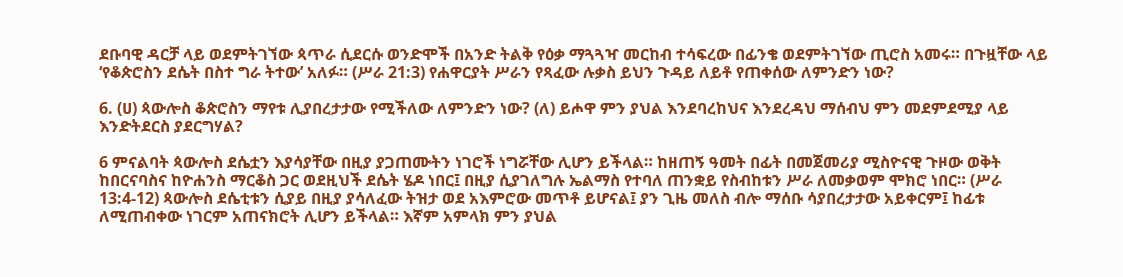ደቡባዊ ዳርቻ ላይ ወደምትገኘው ጳጥራ ሲደርሱ ወንድሞች በአንድ ትልቅ የዕቃ ማጓጓዣ መርከብ ተሳፍረው በፊንቄ ወደምትገኘው ጢሮስ አመሩ። በጉዟቸው ላይ ‘የቆጵሮስን ደሴት በስተ ግራ ትተው’ አለፉ። (ሥራ 21:3) የሐዋርያት ሥራን የጻፈው ሉቃስ ይህን ጉዳይ ለይቶ የጠቀሰው ለምንድን ነው?

6. (ሀ) ጳውሎስ ቆጵሮስን ማየቱ ሊያበረታታው የሚችለው ለምንድን ነው? (ለ) ይሖዋ ምን ያህል እንደባረከህና እንደረዳህ ማሰብህ ምን መደምደሚያ ላይ እንድትደርስ ያደርግሃል?

6 ምናልባት ጳውሎስ ደሴቷን እያሳያቸው በዚያ ያጋጠሙትን ነገሮች ነግሯቸው ሊሆን ይችላል። ከዘጠኝ ዓመት በፊት በመጀመሪያ ሚስዮናዊ ጉዞው ወቅት ከበርናባስና ከዮሐንስ ማርቆስ ጋር ወደዚህች ደሴት ሄዶ ነበር፤ በዚያ ሲያገለግሉ ኤልማስ የተባለ ጠንቋይ የስብከቱን ሥራ ለመቃወም ሞክሮ ነበር። (ሥራ 13:4-12) ጳውሎስ ደሴቲቱን ሲያይ በዚያ ያሳለፈው ትዝታ ወደ አእምሮው መጥቶ ይሆናል፤ ያን ጊዜ መለስ ብሎ ማሰቡ ሳያበረታታው አይቀርም፤ ከፊቱ ለሚጠብቀው ነገርም አጠናክሮት ሊሆን ይችላል። እኛም አምላክ ምን ያህል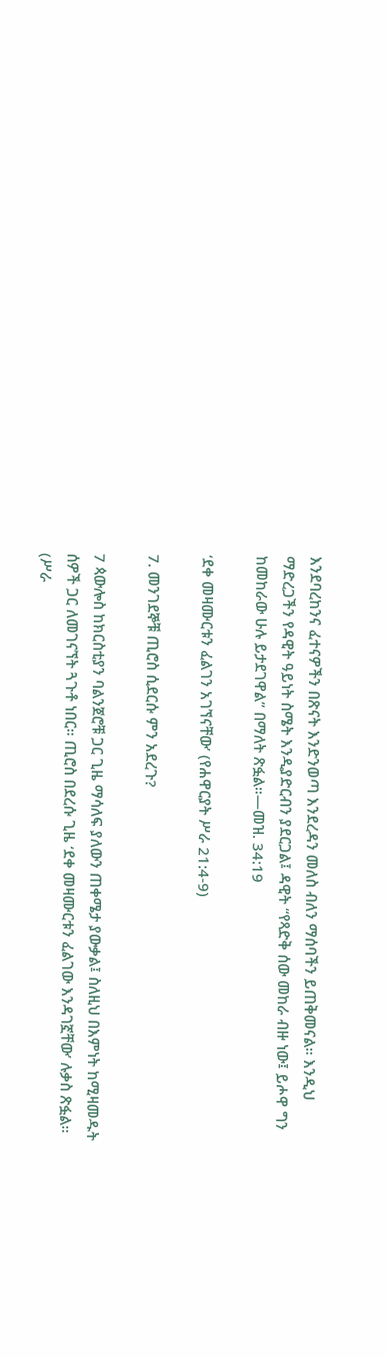እንደባረከንና ፈተናዎችን በጽናት እንድንወጣ እንደረዳን መለስ ብለን ማሰባችን ይጠቅመናል። እንዲህ ማድረጋችን የዳዊት ዓይነት ስሜት እንዲያድርብን ያደርጋል፤ ዳዊት “የጻድቅ ሰው መከራ ብዙ ነው፤ ይሖዋ ግን ከመከራው ሁሉ ይታደገዋል” በማለት ጽፏል።—መዝ. 34:19

‘ደቀ መዛሙርቱን ፈልገን አገኘናቸው’ (የሐዋርያት ሥራ 21:4-9)

7. መንገደኞቹ ጢሮስ ሲደርሱ ምን አደረጉ?

7 ጳውሎስ ከክርስቲያን ባልንጀሮቹ ጋር ጊዜ ማሳለፍ ያለውን ጠቀሜታ ያውቃል፤ ስለዚህ በእምነት ከሚዛመዱት ሰዎች ጋር ለመገናኘት ጓጉቶ ነበር። ጢሮስ በደረሱ ጊዜ ‘ደቀ መዛሙርቱን ፈልገው እንዳገኟቸው’ ሉቃስ ጽፏል። (ሥራ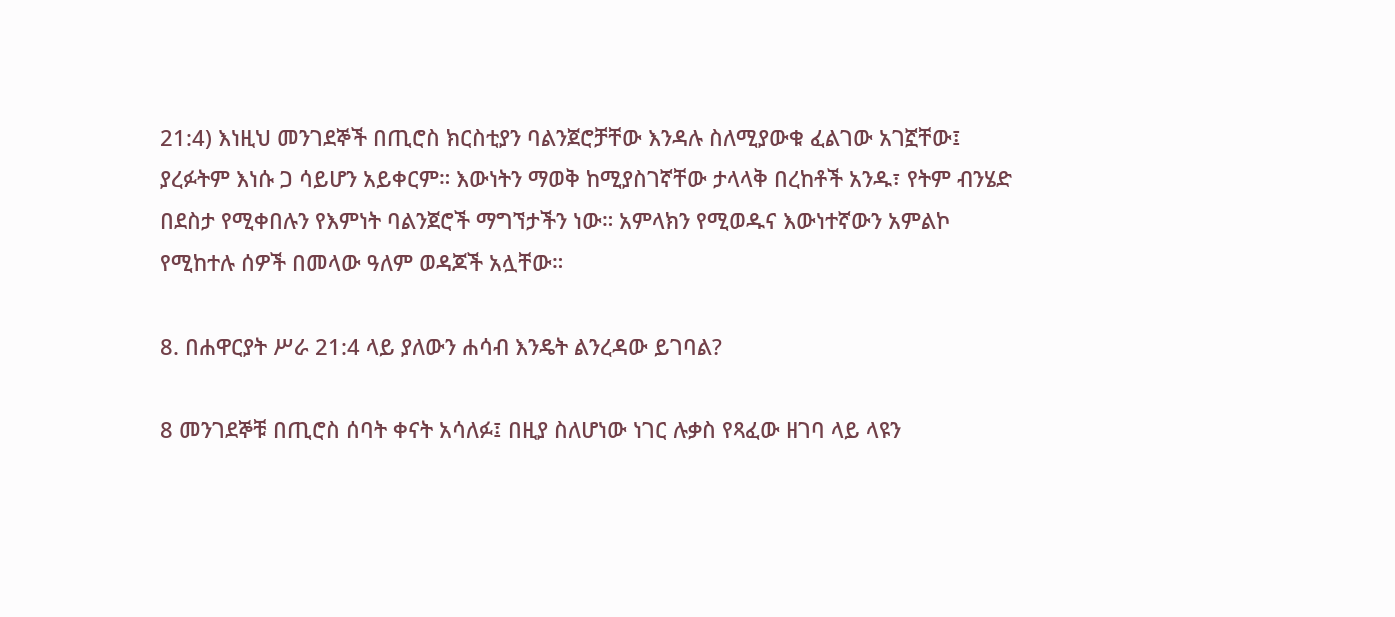21:4) እነዚህ መንገደኞች በጢሮስ ክርስቲያን ባልንጀሮቻቸው እንዳሉ ስለሚያውቁ ፈልገው አገኟቸው፤ ያረፉትም እነሱ ጋ ሳይሆን አይቀርም። እውነትን ማወቅ ከሚያስገኛቸው ታላላቅ በረከቶች አንዱ፣ የትም ብንሄድ በደስታ የሚቀበሉን የእምነት ባልንጀሮች ማግኘታችን ነው። አምላክን የሚወዱና እውነተኛውን አምልኮ የሚከተሉ ሰዎች በመላው ዓለም ወዳጆች አሏቸው።

8. በሐዋርያት ሥራ 21:4 ላይ ያለውን ሐሳብ እንዴት ልንረዳው ይገባል?

8 መንገደኞቹ በጢሮስ ሰባት ቀናት አሳለፉ፤ በዚያ ስለሆነው ነገር ሉቃስ የጻፈው ዘገባ ላይ ላዩን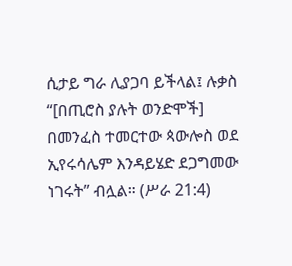ሲታይ ግራ ሊያጋባ ይችላል፤ ሉቃስ “[በጢሮስ ያሉት ወንድሞች] በመንፈስ ተመርተው ጳውሎስ ወደ ኢየሩሳሌም እንዳይሄድ ደጋግመው ነገሩት” ብሏል። (ሥራ 21:4)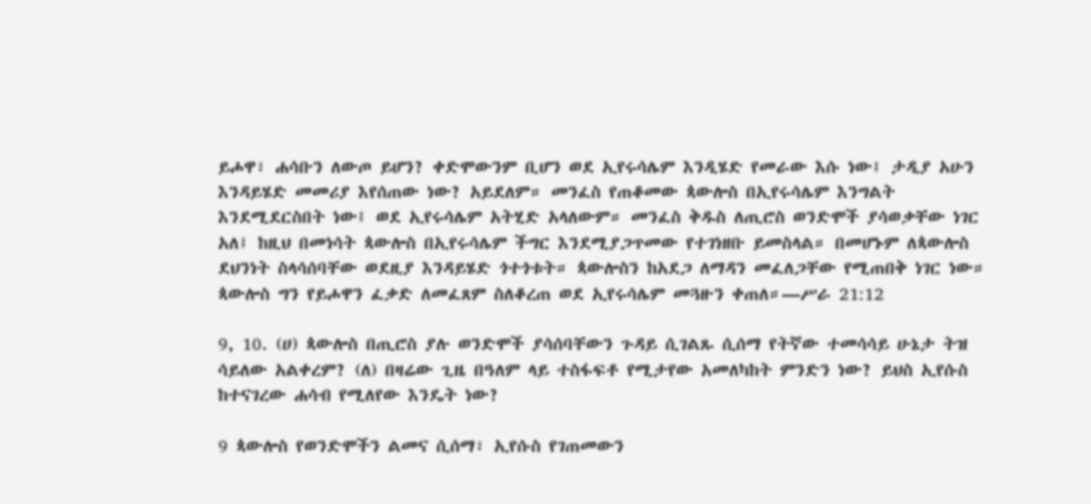ይሖዋ፣ ሐሳቡን ለውጦ ይሆን? ቀድሞውንም ቢሆን ወደ ኢየሩሳሌም እንዲሄድ የመራው እሱ ነው፤ ታዲያ አሁን እንዳይሄድ መመሪያ እየሰጠው ነው? አይደለም። መንፈስ የጠቆመው ጳውሎስ በኢየሩሳሌም እንግልት እንደሚደርስበት ነው፤ ወደ ኢየሩሳሌም አትሂድ አላለውም። መንፈስ ቅዱስ ለጢሮስ ወንድሞች ያሳወቃቸው ነገር አለ፤ ከዚህ በመነሳት ጳውሎስ በኢየሩሳሌም ችግር እንደሚያጋጥመው የተገነዘቡ ይመስላል። በመሆኑም ለጳውሎስ ደህንነት ስላሳሰባቸው ወደዚያ እንዳይሄድ ጎተጎቱት። ጳውሎስን ከአደጋ ለማዳን መፈለጋቸው የሚጠበቅ ነገር ነው። ጳውሎስ ግን የይሖዋን ፈቃድ ለመፈጸም ስለቆረጠ ወደ ኢየሩሳሌም መጓዙን ቀጠለ።—ሥራ 21:12

9, 10. (ሀ) ጳውሎስ በጢሮስ ያሉ ወንድሞች ያሳሰባቸውን ጉዳይ ሲገልጹ ሲሰማ የትኛው ተመሳሳይ ሁኔታ ትዝ ሳይለው አልቀረም? (ለ) በዛሬው ጊዜ በዓለም ላይ ተስፋፍቶ የሚታየው አመለካከት ምንድን ነው? ይህስ ኢየሱስ ከተናገረው ሐሳብ የሚለየው እንዴት ነው?

9 ጳውሎስ የወንድሞችን ልመና ሲሰማ፣ ኢየሱስ የገጠመውን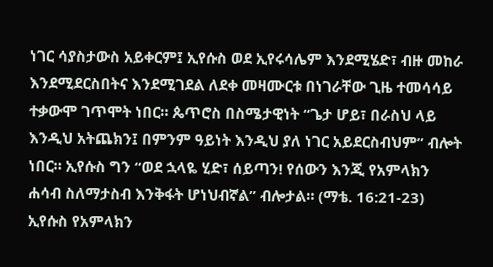ነገር ሳያስታውስ አይቀርም፤ ኢየሱስ ወደ ኢየሩሳሌም እንደሚሄድ፣ ብዙ መከራ እንደሚደርስበትና እንደሚገደል ለደቀ መዛሙርቱ በነገራቸው ጊዜ ተመሳሳይ ተቃውሞ ገጥሞት ነበር። ጴጥሮስ በስሜታዊነት “ጌታ ሆይ፣ በራስህ ላይ እንዲህ አትጨክን፤ በምንም ዓይነት እንዲህ ያለ ነገር አይደርስብህም” ብሎት ነበር። ኢየሱስ ግን “ወደ ኋላዬ ሂድ፣ ሰይጣን! የሰውን እንጂ የአምላክን ሐሳብ ስለማታስብ እንቅፋት ሆነህብኛል” ብሎታል። (ማቴ. 16:21-23) ኢየሱስ የአምላክን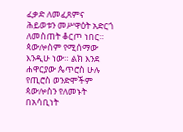ፈቃድ ለመፈጸምና ሕይወቱን መሥዋዕት አድርጎ ለመስጠት ቆርጦ ነበር። ጳውሎስም የሚሰማው እንዲሁ ነው። ልክ እንደ ሐዋርያው ጴጥሮስ ሁሉ የጢሮስ ወንድሞችም ጳውሎስን የለመኑት በአሳቢነት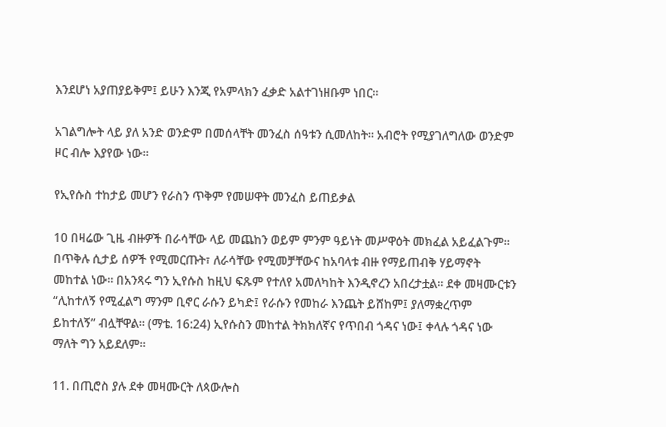እንደሆነ አያጠያይቅም፤ ይሁን እንጂ የአምላክን ፈቃድ አልተገነዘቡም ነበር።

አገልግሎት ላይ ያለ አንድ ወንድም በመሰላቸት መንፈስ ሰዓቱን ሲመለከት። አብሮት የሚያገለግለው ወንድም ዞር ብሎ እያየው ነው።

የኢየሱስ ተከታይ መሆን የራስን ጥቅም የመሠዋት መንፈስ ይጠይቃል

10 በዛሬው ጊዜ ብዙዎች በራሳቸው ላይ መጨከን ወይም ምንም ዓይነት መሥዋዕት መክፈል አይፈልጉም። በጥቅሉ ሲታይ ሰዎች የሚመርጡት፣ ለራሳቸው የሚመቻቸውና ከአባላቱ ብዙ የማይጠብቅ ሃይማኖት መከተል ነው። በአንጻሩ ግን ኢየሱስ ከዚህ ፍጹም የተለየ አመለካከት እንዲኖረን አበረታቷል። ደቀ መዛሙርቱን “ሊከተለኝ የሚፈልግ ማንም ቢኖር ራሱን ይካድ፤ የራሱን የመከራ እንጨት ይሸከም፤ ያለማቋረጥም ይከተለኝ” ብሏቸዋል። (ማቴ. 16:24) ኢየሱስን መከተል ትክክለኛና የጥበብ ጎዳና ነው፤ ቀላሉ ጎዳና ነው ማለት ግን አይደለም።

11. በጢሮስ ያሉ ደቀ መዛሙርት ለጳውሎስ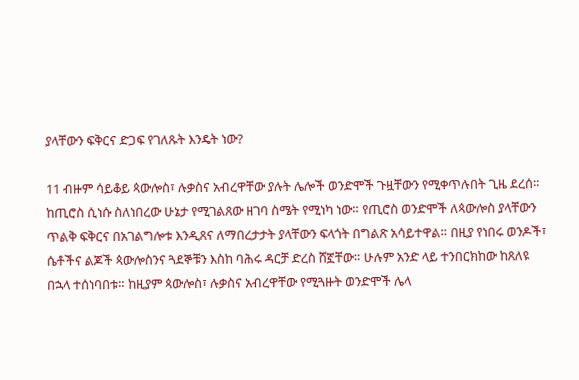ያላቸውን ፍቅርና ድጋፍ የገለጹት እንዴት ነው?

11 ብዙም ሳይቆይ ጳውሎስ፣ ሉቃስና አብረዋቸው ያሉት ሌሎች ወንድሞች ጉዟቸውን የሚቀጥሉበት ጊዜ ደረሰ። ከጢሮስ ሲነሱ ስለነበረው ሁኔታ የሚገልጸው ዘገባ ስሜት የሚነካ ነው። የጢሮስ ወንድሞች ለጳውሎስ ያላቸውን ጥልቅ ፍቅርና በአገልግሎቱ እንዲጸና ለማበረታታት ያላቸውን ፍላጎት በግልጽ አሳይተዋል። በዚያ የነበሩ ወንዶች፣ ሴቶችና ልጆች ጳውሎስንና ጓደኞቹን እስከ ባሕሩ ዳርቻ ድረስ ሸኟቸው። ሁሉም አንድ ላይ ተንበርክከው ከጸለዩ በኋላ ተሰነባበቱ። ከዚያም ጳውሎስ፣ ሉቃስና አብረዋቸው የሚጓዙት ወንድሞች ሌላ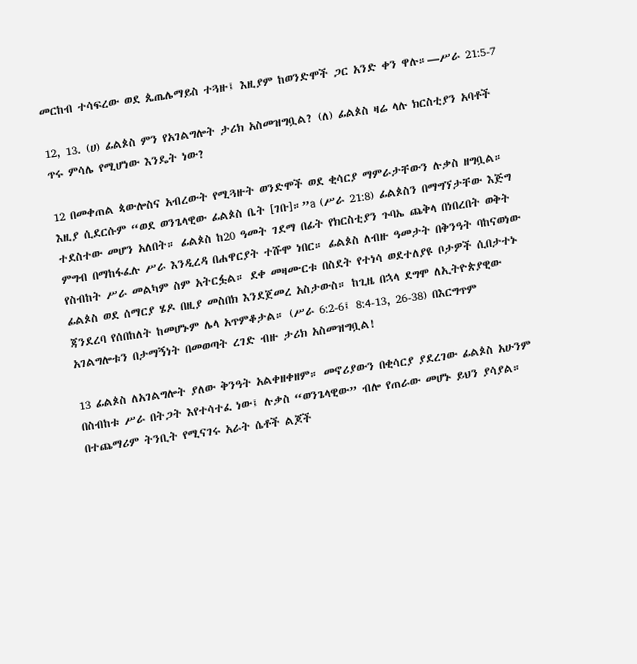መርከብ ተሳፍረው ወደ ጴጤሌማይስ ተጓዙ፤ እዚያም ከወንድሞች ጋር አንድ ቀን ዋሉ።—ሥራ 21:5-7

12, 13. (ሀ) ፊልጶስ ምን የአገልግሎት ታሪክ አስመዝግቧል? (ለ) ፊልጶስ ዛሬ ላሉ ክርስቲያን አባቶች ጥሩ ምሳሌ የሚሆነው እንዴት ነው?

12 በመቀጠል ጳውሎስና አብረውት የሚጓዙት ወንድሞች ወደ ቂሳርያ ማምራታቸውን ሉቃስ ዘግቧል። እዚያ ሲደርሱም “ወደ ወንጌላዊው ፊልጶስ ቤት [ገቡ]።”a (ሥራ 21:8) ፊልጶስን በማግኘታቸው እጅግ ተደስተው መሆን አለበት። ፊልጶስ ከ20 ዓመት ገደማ በፊት የክርስቲያን ጉባኤ ጨቅላ በነበረበት ወቅት ምግብ በማከፋፈሉ ሥራ እንዲረዳ በሐዋርያት ተሹሞ ነበር። ፊልጶስ ለብዙ ዓመታት በቅንዓት ባከናወነው የስብከት ሥራ መልካም ስም አትርፏል። ደቀ መዛሙርቱ በስደት የተነሳ ወደተለያዩ ቦታዎች ሲበታተኑ ፊልጶስ ወደ ሰማርያ ሄዶ በዚያ መስበክ እንደጀመረ አስታውስ። ከጊዜ በኋላ ደግሞ ለኢትዮጵያዊው ጃንደረባ የሰበከለት ከመሆኑም ሌላ አጥምቆታል። (ሥራ 6:2-6፤ 8:4-13, 26-38) በእርግጥም አገልግሎቱን በታማኝነት በመወጣት ረገድ ብዙ ታሪክ አስመዝግቧል!

13 ፊልጶስ ለአገልግሎት ያለው ቅንዓት አልቀዘቀዘም። መኖሪያውን በቂሳርያ ያደረገው ፊልጶስ አሁንም በስብከቱ ሥራ በትጋት እየተሳተፈ ነው፤ ሉቃስ “ወንጌላዊው” ብሎ የጠራው መሆኑ ይህን ያሳያል። በተጨማሪም ትንቢት የሚናገሩ አራት ሴቶች ልጆች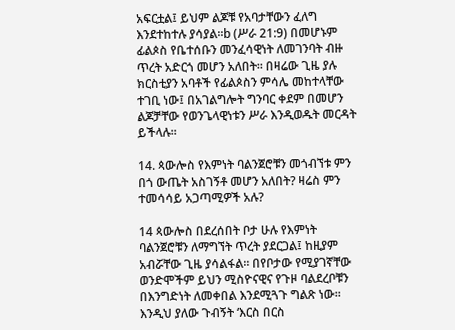አፍርቷል፤ ይህም ልጆቹ የአባታቸውን ፈለግ እንደተከተሉ ያሳያል።b (ሥራ 21:9) በመሆኑም ፊልጶስ የቤተሰቡን መንፈሳዊነት ለመገንባት ብዙ ጥረት አድርጎ መሆን አለበት። በዛሬው ጊዜ ያሉ ክርስቲያን አባቶች የፊልጶስን ምሳሌ መከተላቸው ተገቢ ነው፤ በአገልግሎት ግንባር ቀደም በመሆን ልጆቻቸው የወንጌላዊነቱን ሥራ እንዲወዱት መርዳት ይችላሉ።

14. ጳውሎስ የእምነት ባልንጀሮቹን መጎብኘቱ ምን በጎ ውጤት አስገኝቶ መሆን አለበት? ዛሬስ ምን ተመሳሳይ አጋጣሚዎች አሉ?

14 ጳውሎስ በደረሰበት ቦታ ሁሉ የእምነት ባልንጀሮቹን ለማግኘት ጥረት ያደርጋል፤ ከዚያም አብሯቸው ጊዜ ያሳልፋል። በየቦታው የሚያገኛቸው ወንድሞችም ይህን ሚስዮናዊና የጉዞ ባልደረቦቹን በእንግድነት ለመቀበል እንደሚጓጉ ግልጽ ነው። እንዲህ ያለው ጉብኝት ‘እርስ በርስ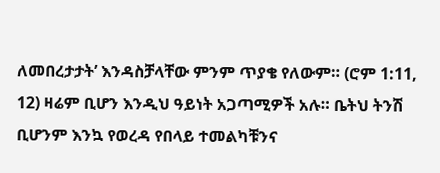ለመበረታታት’ እንዳስቻላቸው ምንም ጥያቄ የለውም። (ሮም 1:11, 12) ዛሬም ቢሆን እንዲህ ዓይነት አጋጣሚዎች አሉ። ቤትህ ትንሽ ቢሆንም እንኳ የወረዳ የበላይ ተመልካቹንና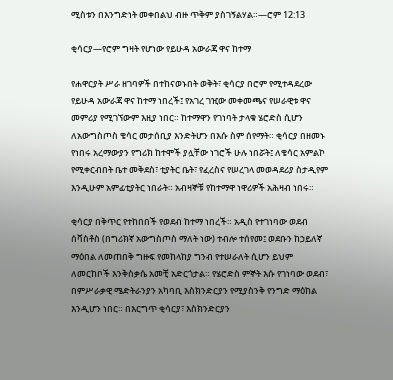ሚስቱን በእንግድነት መቀበልህ ብዙ ጥቅም ያስገኝልሃል።—ሮም 12:13

ቂሳርያ—የሮም ግዛት የሆነው የይሁዳ አውራጃ ዋና ከተማ

የሐዋርያት ሥራ ዘገባዎች በተከናወኑበት ወቅት፣ ቂሳርያ በሮም የሚተዳደረው የይሁዳ አውራጃ ዋና ከተማ ነበረች፤ የአገረ ገዢው መቀመጫና የሠራዊቱ ዋና መምሪያ የሚገኘውም እዚያ ነበር። ከተማዋን የገነባት ታላቁ ሄሮድስ ሲሆን ለአውግስጦስ ቄሳር መታሰቢያ እንድትሆን በእሱ ስም ሰየማት። ቂሳርያ በዘመኑ የነበሩ አረማውያን የግሪክ ከተሞች ያሏቸው ነገሮች ሁሉ ነበሯት፤ ለቄሳር አምልኮ የሚቀርብበት ቤተ መቅደስ፣ ቲያትር ቤት፣ የፈረስና የሠረገላ መወዳደሪያ ስታዲየም እንዲሁም አምፊቲያትር ነበራት። አብዛኞቹ የከተማዋ ነዋሪዎች አሕዛብ ነበሩ።

ቂሳርያ በቅጥር የተከበበች የወደብ ከተማ ነበረች። አዲስ የተገነባው ወደብ ሰቫስቶስ (በግሪክኛ አውግስጦስ ማለት ነው) ተብሎ ተሰየመ፤ ወደቡን ከኃይለኛ ማዕበል ለመጠበቅ ግዙፍ የመከላከያ ግንብ የተሠራለት ሲሆን ይህም ለመርከቦች እንቅስቃሴ አመቺ አድርጎታል። የሄሮድስ ምኞት እሱ የገነባው ወደብ፣ በምሥራቃዊ ሜድትራንያን አካባቢ እስክንድርያን የሚያስንቅ የንግድ ማዕከል እንዲሆን ነበር። በእርግጥ ቂሳርያ፣ እስክንድርያን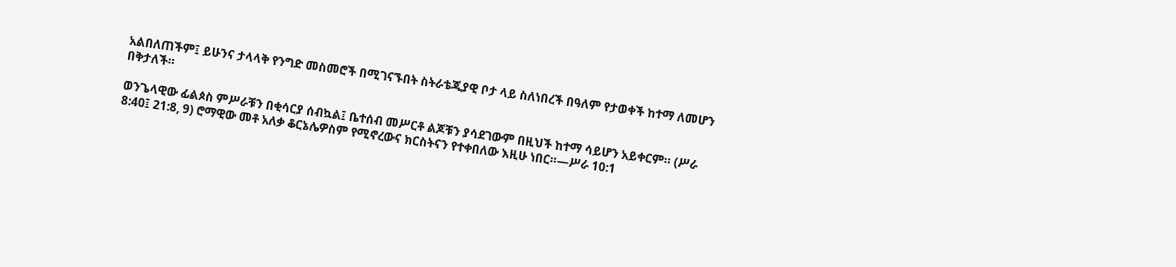አልበለጠችም፤ ይሁንና ታላላቅ የንግድ መስመሮች በሚገናኙበት ስትራቴጂያዊ ቦታ ላይ ስለነበረች በዓለም የታወቀች ከተማ ለመሆን በቅታለች።

ወንጌላዊው ፊልጶስ ምሥራቹን በቂሳርያ ሰብኳል፤ ቤተሰብ መሥርቶ ልጆቹን ያሳደገውም በዚህች ከተማ ሳይሆን አይቀርም። (ሥራ 8:40፤ 21:8, 9) ሮማዊው መቶ አለቃ ቆርኔሌዎስም የሚኖረውና ክርስትናን የተቀበለው እዚሁ ነበር።—ሥራ 10:1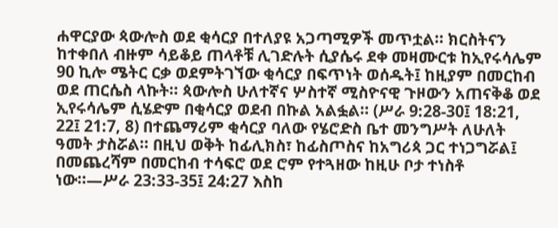ሐዋርያው ጳውሎስ ወደ ቂሳርያ በተለያዩ አጋጣሚዎች መጥቷል። ክርስትናን ከተቀበለ ብዙም ሳይቆይ ጠላቶቹ ሊገድሉት ሲያሴሩ ደቀ መዛሙርቱ ከኢየሩሳሌም 90 ኪሎ ሜትር ርቃ ወደምትገኘው ቂሳርያ በፍጥነት ወሰዱት፤ ከዚያም በመርከብ ወደ ጠርሴስ ላኩት። ጳውሎስ ሁለተኛና ሦስተኛ ሚስዮናዊ ጉዞውን አጠናቅቆ ወደ ኢየሩሳሌም ሲሄድም በቂሳርያ ወደብ በኩል አልፏል። (ሥራ 9:28-30፤ 18:21, 22፤ 21:7, 8) በተጨማሪም ቂሳርያ ባለው የሄሮድስ ቤተ መንግሥት ለሁለት ዓመት ታስሯል። በዚህ ወቅት ከፊሊክስ፣ ከፊስጦስና ከአግሪጳ ጋር ተነጋግሯል፤ በመጨረሻም በመርከብ ተሳፍሮ ወደ ሮም የተጓዘው ከዚሁ ቦታ ተነስቶ ነው።—ሥራ 23:33-35፤ 24:27 እስከ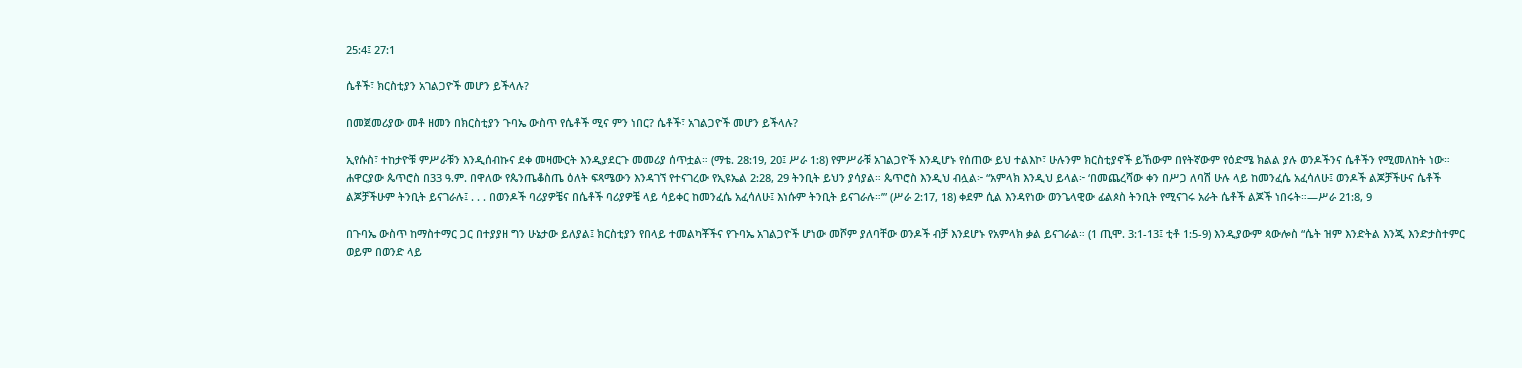25:4፤ 27:1

ሴቶች፣ ክርስቲያን አገልጋዮች መሆን ይችላሉ?

በመጀመሪያው መቶ ዘመን በክርስቲያን ጉባኤ ውስጥ የሴቶች ሚና ምን ነበር? ሴቶች፣ አገልጋዮች መሆን ይችላሉ?

ኢየሱስ፣ ተከታዮቹ ምሥራቹን እንዲሰብኩና ደቀ መዛሙርት እንዲያደርጉ መመሪያ ሰጥቷል። (ማቴ. 28:19, 20፤ ሥራ 1:8) የምሥራቹ አገልጋዮች እንዲሆኑ የሰጠው ይህ ተልእኮ፣ ሁሉንም ክርስቲያኖች ይኸውም በየትኛውም የዕድሜ ክልል ያሉ ወንዶችንና ሴቶችን የሚመለከት ነው። ሐዋርያው ጴጥሮስ በ33 ዓ.ም. በዋለው የጴንጤቆስጤ ዕለት ፍጻሜውን እንዳገኘ የተናገረው የኢዩኤል 2:28, 29 ትንቢት ይህን ያሳያል። ጴጥሮስ እንዲህ ብሏል፦ “አምላክ እንዲህ ይላል፦ ‘በመጨረሻው ቀን በሥጋ ለባሽ ሁሉ ላይ ከመንፈሴ አፈሳለሁ፤ ወንዶች ልጆቻችሁና ሴቶች ልጆቻችሁም ትንቢት ይናገራሉ፤ . . . በወንዶች ባሪያዎቼና በሴቶች ባሪያዎቼ ላይ ሳይቀር ከመንፈሴ አፈሳለሁ፤ እነሱም ትንቢት ይናገራሉ።’” (ሥራ 2:17, 18) ቀደም ሲል እንዳየነው ወንጌላዊው ፊልጶስ ትንቢት የሚናገሩ አራት ሴቶች ልጆች ነበሩት።—ሥራ 21:8, 9

በጉባኤ ውስጥ ከማስተማር ጋር በተያያዘ ግን ሁኔታው ይለያል፤ ክርስቲያን የበላይ ተመልካቾችና የጉባኤ አገልጋዮች ሆነው መሾም ያለባቸው ወንዶች ብቻ እንደሆኑ የአምላክ ቃል ይናገራል። (1 ጢሞ. 3:1-13፤ ቲቶ 1:5-9) እንዲያውም ጳውሎስ “ሴት ዝም እንድትል እንጂ እንድታስተምር ወይም በወንድ ላይ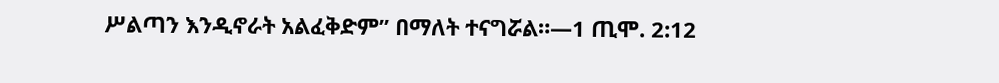ሥልጣን እንዲኖራት አልፈቅድም” በማለት ተናግሯል።—1 ጢሞ. 2:12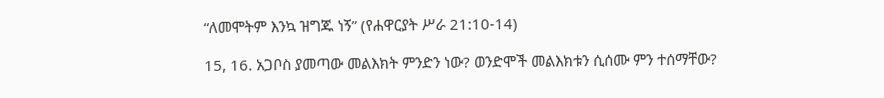“ለመሞትም እንኳ ዝግጁ ነኝ” (የሐዋርያት ሥራ 21:10-14)

15, 16. አጋቦስ ያመጣው መልእክት ምንድን ነው? ወንድሞች መልእክቱን ሲሰሙ ምን ተሰማቸው?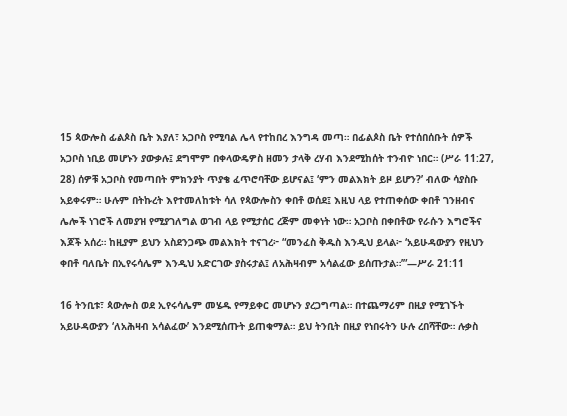15 ጳውሎስ ፊልጶስ ቤት እያለ፣ አጋቦስ የሚባል ሌላ የተከበረ እንግዳ መጣ። በፊልጶስ ቤት የተሰበሰቡት ሰዎች አጋቦስ ነቢይ መሆኑን ያውቃሉ፤ ደግሞም በቀላውዴዎስ ዘመን ታላቅ ረሃብ እንደሚከሰት ተንብዮ ነበር። (ሥራ 11:27, 28) ሰዎቹ አጋቦስ የመጣበት ምክንያት ጥያቄ ፈጥሮባቸው ይሆናል፤ ‘ምን መልእክት ይዞ ይሆን?’ ብለው ሳያስቡ አይቀሩም። ሁሉም በትኩረት እየተመለከቱት ሳለ የጳውሎስን ቀበቶ ወሰደ፤ እዚህ ላይ የተጠቀሰው ቀበቶ ገንዘብና ሌሎች ነገሮች ለመያዝ የሚያገለግል ወገብ ላይ የሚታሰር ረጅም መቀነት ነው። አጋቦስ በቀበቶው የራሱን እግሮችና እጆች አሰረ። ከዚያም ይህን አስደንጋጭ መልእክት ተናገረ፦ “መንፈስ ቅዱስ እንዲህ ይላል፦ ‘አይሁዳውያን የዚህን ቀበቶ ባለቤት በኢየሩሳሌም እንዲህ አድርገው ያስሩታል፤ ለአሕዛብም አሳልፈው ይሰጡታል።’”—ሥራ 21:11

16 ትንቢቱ፣ ጳውሎስ ወደ ኢየሩሳሌም መሄዱ የማይቀር መሆኑን ያረጋግጣል። በተጨማሪም በዚያ የሚገኙት አይሁዳውያን ‘ለአሕዛብ አሳልፈው’ እንደሚሰጡት ይጠቁማል። ይህ ትንቢት በዚያ የነበሩትን ሁሉ ረበሻቸው። ሉቃስ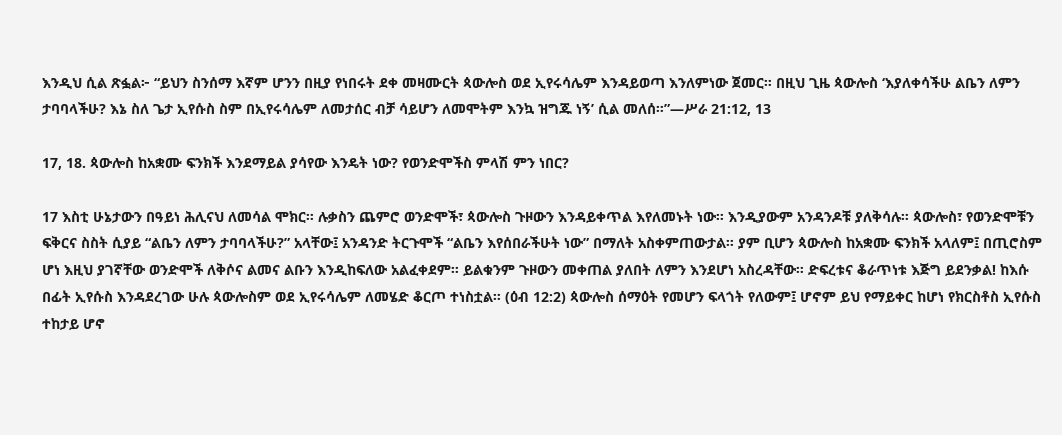እንዲህ ሲል ጽፏል፦ “ይህን ስንሰማ እኛም ሆንን በዚያ የነበሩት ደቀ መዛሙርት ጳውሎስ ወደ ኢየሩሳሌም እንዳይወጣ እንለምነው ጀመር። በዚህ ጊዜ ጳውሎስ ‘እያለቀሳችሁ ልቤን ለምን ታባባላችሁ? እኔ ስለ ጌታ ኢየሱስ ስም በኢየሩሳሌም ለመታሰር ብቻ ሳይሆን ለመሞትም እንኳ ዝግጁ ነኝ’ ሲል መለሰ።”—ሥራ 21:12, 13

17, 18. ጳውሎስ ከአቋሙ ፍንክች እንደማይል ያሳየው እንዴት ነው? የወንድሞችስ ምላሽ ምን ነበር?

17 እስቲ ሁኔታውን በዓይነ ሕሊናህ ለመሳል ሞክር። ሉቃስን ጨምሮ ወንድሞች፣ ጳውሎስ ጉዞውን እንዳይቀጥል እየለመኑት ነው። እንዲያውም አንዳንዶቹ ያለቅሳሉ። ጳውሎስ፣ የወንድሞቹን ፍቅርና ስስት ሲያይ “ልቤን ለምን ታባባላችሁ?” አላቸው፤ አንዳንድ ትርጉሞች “ልቤን እየሰበራችሁት ነው” በማለት አስቀምጠውታል። ያም ቢሆን ጳውሎስ ከአቋሙ ፍንክች አላለም፤ በጢሮስም ሆነ እዚህ ያገኛቸው ወንድሞች ለቅሶና ልመና ልቡን እንዲከፍለው አልፈቀደም። ይልቁንም ጉዞውን መቀጠል ያለበት ለምን እንደሆነ አስረዳቸው። ድፍረቱና ቆራጥነቱ እጅግ ይደንቃል! ከእሱ በፊት ኢየሱስ እንዳደረገው ሁሉ ጳውሎስም ወደ ኢየሩሳሌም ለመሄድ ቆርጦ ተነስቷል። (ዕብ 12:2) ጳውሎስ ሰማዕት የመሆን ፍላጎት የለውም፤ ሆኖም ይህ የማይቀር ከሆነ የክርስቶስ ኢየሱስ ተከታይ ሆኖ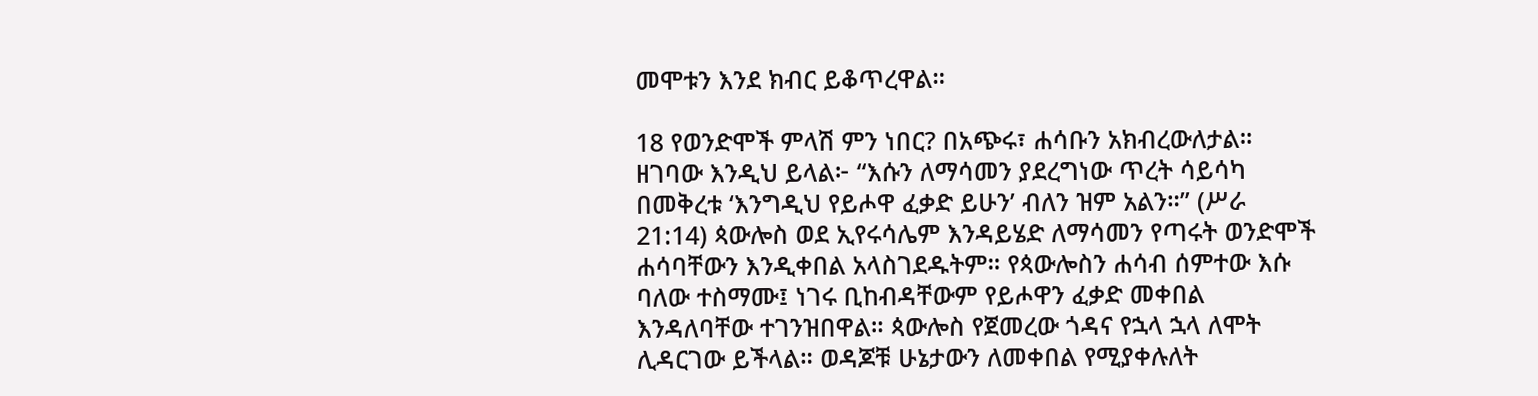መሞቱን እንደ ክብር ይቆጥረዋል።

18 የወንድሞች ምላሽ ምን ነበር? በአጭሩ፣ ሐሳቡን አክብረውለታል። ዘገባው እንዲህ ይላል፦ “እሱን ለማሳመን ያደረግነው ጥረት ሳይሳካ በመቅረቱ ‘እንግዲህ የይሖዋ ፈቃድ ይሁን’ ብለን ዝም አልን።” (ሥራ 21:14) ጳውሎስ ወደ ኢየሩሳሌም እንዳይሄድ ለማሳመን የጣሩት ወንድሞች ሐሳባቸውን እንዲቀበል አላስገደዱትም። የጳውሎስን ሐሳብ ሰምተው እሱ ባለው ተስማሙ፤ ነገሩ ቢከብዳቸውም የይሖዋን ፈቃድ መቀበል እንዳለባቸው ተገንዝበዋል። ጳውሎስ የጀመረው ጎዳና የኋላ ኋላ ለሞት ሊዳርገው ይችላል። ወዳጆቹ ሁኔታውን ለመቀበል የሚያቀሉለት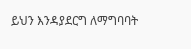ይህን እንዳያደርግ ለማግባባት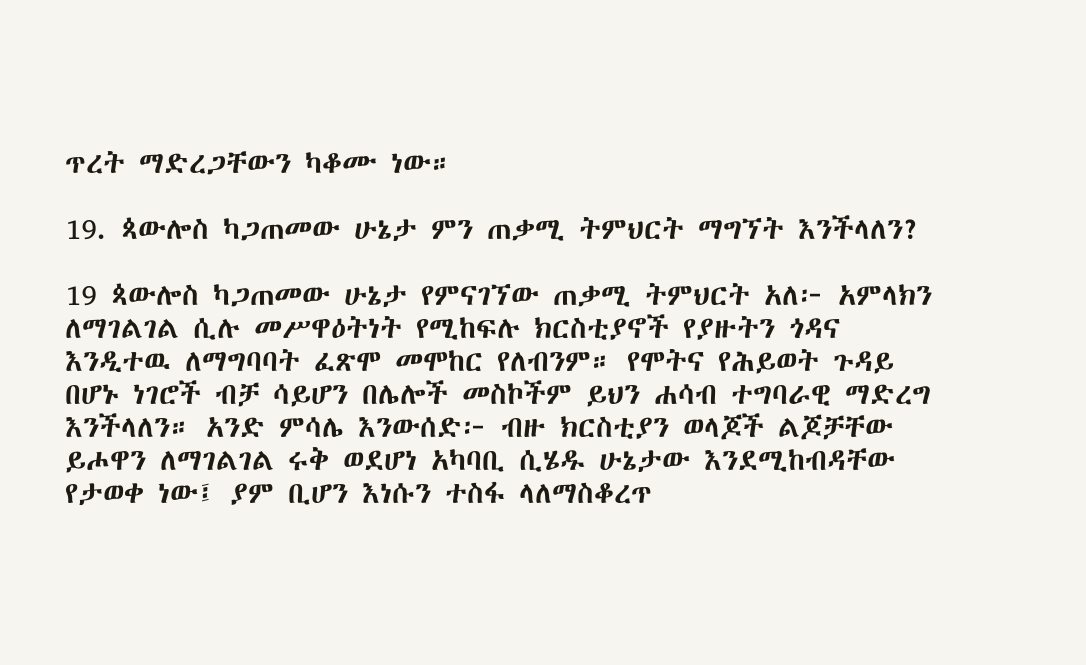ጥረት ማድረጋቸውን ካቆሙ ነው።

19. ጳውሎስ ካጋጠመው ሁኔታ ምን ጠቃሚ ትምህርት ማግኘት እንችላለን?

19 ጳውሎስ ካጋጠመው ሁኔታ የምናገኘው ጠቃሚ ትምህርት አለ፦ አምላክን ለማገልገል ሲሉ መሥዋዕትነት የሚከፍሉ ክርስቲያኖች የያዙትን ጎዳና እንዲተዉ ለማግባባት ፈጽሞ መሞከር የለብንም። የሞትና የሕይወት ጉዳይ በሆኑ ነገሮች ብቻ ሳይሆን በሌሎች መስኮችም ይህን ሐሳብ ተግባራዊ ማድረግ እንችላለን። አንድ ምሳሌ እንውሰድ፦ ብዙ ክርስቲያን ወላጆች ልጆቻቸው ይሖዋን ለማገልገል ሩቅ ወደሆነ አካባቢ ሲሄዱ ሁኔታው እንደሚከብዳቸው የታወቀ ነው፤ ያም ቢሆን እነሱን ተስፋ ላለማስቆረጥ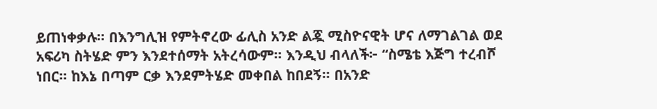ይጠነቀቃሉ። በእንግሊዝ የምትኖረው ፊሊስ አንድ ልጇ ሚስዮናዊት ሆና ለማገልገል ወደ አፍሪካ ስትሄድ ምን እንደተሰማት አትረሳውም። እንዲህ ብላለች፦ “ስሜቴ እጅግ ተረብሾ ነበር። ከእኔ በጣም ርቃ እንደምትሄድ መቀበል ከበደኝ። በአንድ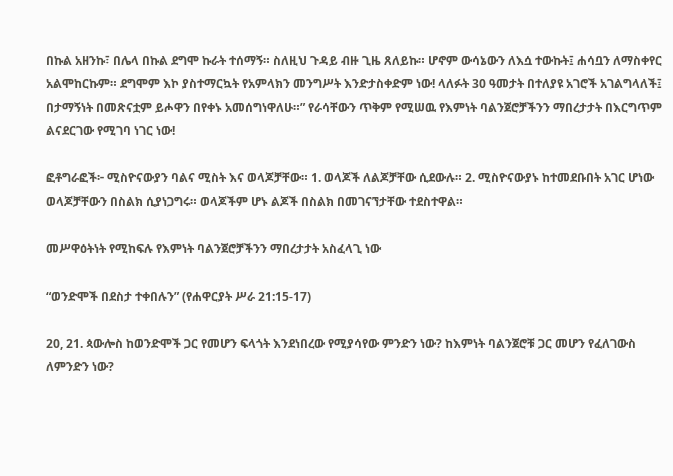በኩል አዘንኩ፣ በሌላ በኩል ደግሞ ኩራት ተሰማኝ። ስለዚህ ጉዳይ ብዙ ጊዜ ጸለይኩ። ሆኖም ውሳኔውን ለእሷ ተውኩት፤ ሐሳቧን ለማስቀየር አልሞከርኩም። ደግሞም እኮ ያስተማርኳት የአምላክን መንግሥት እንድታስቀድም ነው! ላለፉት 30 ዓመታት በተለያዩ አገሮች አገልግላለች፤ በታማኝነት በመጽናቷም ይሖዋን በየቀኑ አመሰግነዋለሁ።” የራሳቸውን ጥቅም የሚሠዉ የእምነት ባልንጀሮቻችንን ማበረታታት በእርግጥም ልናደርገው የሚገባ ነገር ነው!

ፎቶግራፎች፦ ሚስዮናውያን ባልና ሚስት እና ወላጆቻቸው። 1. ወላጆች ለልጆቻቸው ሲደውሉ። 2. ሚስዮናውያኑ ከተመደቡበት አገር ሆነው ወላጆቻቸውን በስልክ ሲያነጋግሩ። ወላጆችም ሆኑ ልጆች በስልክ በመገናኘታቸው ተደስተዋል።

መሥዋዕትነት የሚከፍሉ የእምነት ባልንጀሮቻችንን ማበረታታት አስፈላጊ ነው

“ወንድሞች በደስታ ተቀበሉን” (የሐዋርያት ሥራ 21:15-17)

20, 21. ጳውሎስ ከወንድሞች ጋር የመሆን ፍላጎት እንደነበረው የሚያሳየው ምንድን ነው? ከእምነት ባልንጀሮቹ ጋር መሆን የፈለገውስ ለምንድን ነው?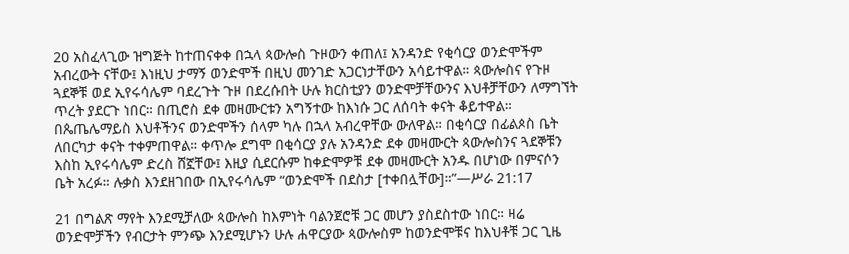20 አስፈላጊው ዝግጅት ከተጠናቀቀ በኋላ ጳውሎስ ጉዞውን ቀጠለ፤ አንዳንድ የቂሳርያ ወንድሞችም አብረውት ናቸው፤ እነዚህ ታማኝ ወንድሞች በዚህ መንገድ አጋርነታቸውን አሳይተዋል። ጳውሎስና የጉዞ ጓደኞቹ ወደ ኢየሩሳሌም ባደረጉት ጉዞ በደረሱበት ሁሉ ክርስቲያን ወንድሞቻቸውንና እህቶቻቸውን ለማግኘት ጥረት ያደርጉ ነበር። በጢሮስ ደቀ መዛሙርቱን አግኝተው ከእነሱ ጋር ለሰባት ቀናት ቆይተዋል። በጴጤሌማይስ እህቶችንና ወንድሞችን ሰላም ካሉ በኋላ አብረዋቸው ውለዋል። በቂሳርያ በፊልጶስ ቤት ለበርካታ ቀናት ተቀምጠዋል። ቀጥሎ ደግሞ በቂሳርያ ያሉ አንዳንድ ደቀ መዛሙርት ጳውሎስንና ጓደኞቹን እስከ ኢየሩሳሌም ድረስ ሸኟቸው፤ እዚያ ሲደርሱም ከቀድሞዎቹ ደቀ መዛሙርት አንዱ በሆነው በምናሶን ቤት አረፉ። ሉቃስ እንደዘገበው በኢየሩሳሌም “ወንድሞች በደስታ [ተቀበሏቸው]።”—ሥራ 21:17

21 በግልጽ ማየት እንደሚቻለው ጳውሎስ ከእምነት ባልንጀሮቹ ጋር መሆን ያስደስተው ነበር። ዛሬ ወንድሞቻችን የብርታት ምንጭ እንደሚሆኑን ሁሉ ሐዋርያው ጳውሎስም ከወንድሞቹና ከእህቶቹ ጋር ጊዜ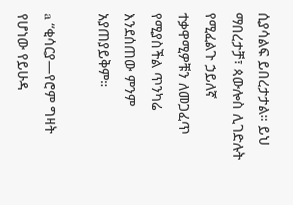ሲያሳልፍ ይበረታታል። ይህ ማበረታቻ፣ ጳውሎስ ሊገድሉት የሚፈልጉ ኃይለኛ ተቃዋሚዎቹን ለመጋፈጥ የሚያስችል ጥንካሬ እንደሰጠው ምንም አያጠያይቅም።

a “ቂሳርያ—የሮም ግዛት የሆነው የይሁዳ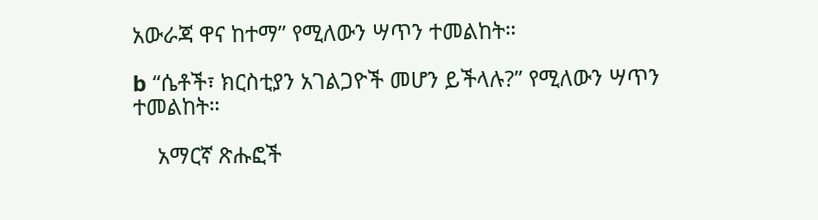አውራጃ ዋና ከተማ” የሚለውን ሣጥን ተመልከት።

b “ሴቶች፣ ክርስቲያን አገልጋዮች መሆን ይችላሉ?” የሚለውን ሣጥን ተመልከት።

    አማርኛ ጽሑፎች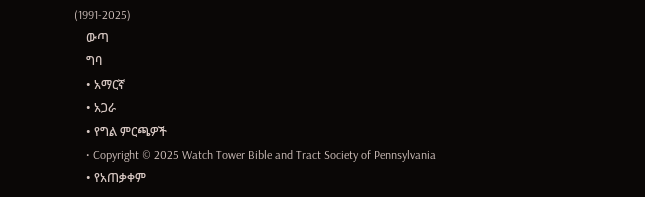(1991-2025)
    ውጣ
    ግባ
    • አማርኛ
    • አጋራ
    • የግል ምርጫዎች
    • Copyright © 2025 Watch Tower Bible and Tract Society of Pennsylvania
    • የአጠቃቀም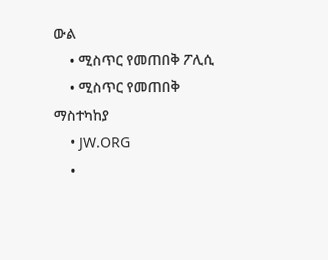ውል
    • ሚስጥር የመጠበቅ ፖሊሲ
    • ሚስጥር የመጠበቅ ማስተካከያ
    • JW.ORG
    •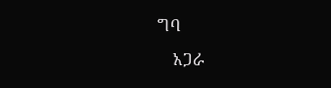ግባ
    አጋራ